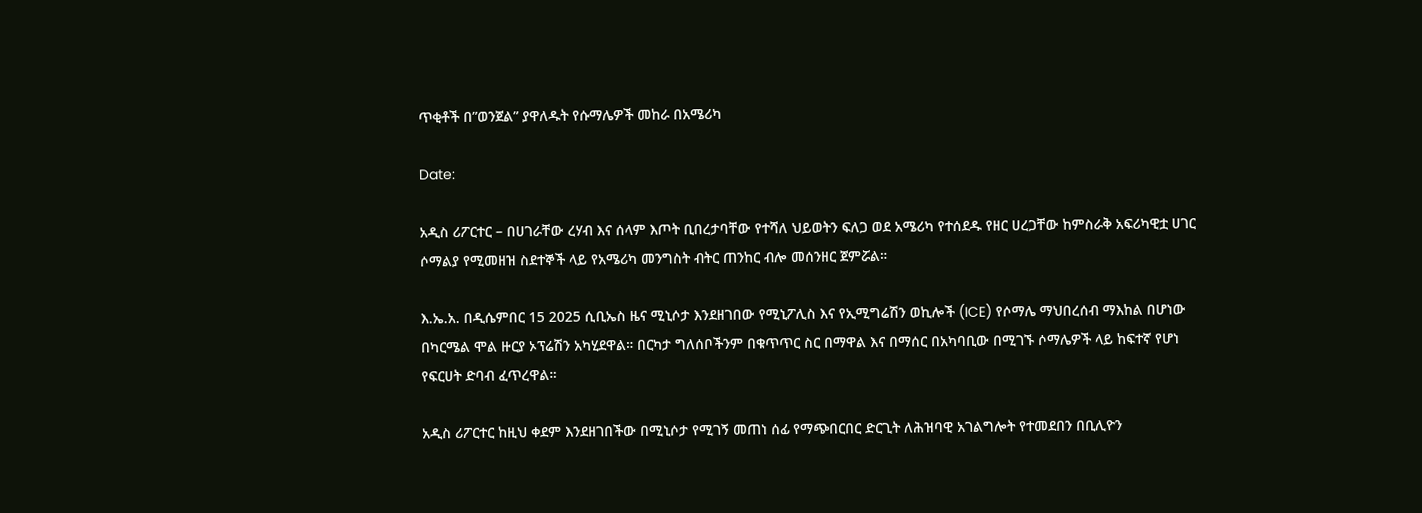ጥቂቶች በ”ወንጀል” ያዋለዱት የሱማሌዎች መከራ በአሜሪካ

Date:

አዲስ ሪፖርተር – በሀገራቸው ረሃብ እና ሰላም እጦት ቢበረታባቸው የተሻለ ህይወትን ፍለጋ ወደ አሜሪካ የተሰደዱ የዘር ሀረጋቸው ከምስራቅ አፍሪካዊቷ ሀገር ሶማልያ የሚመዘዝ ስደተኞች ላይ የአሜሪካ መንግስት ብትር ጠንከር ብሎ መሰንዘር ጀምሯል።

እ.ኤ.አ. በዲሴምበር 15 2025 ሲቢኤስ ዜና ሚኒሶታ እንደዘገበው የሚኒፖሊስ እና የኢሚግሬሽን ወኪሎች (ICE) የሶማሌ ማህበረሰብ ማእከል በሆነው በካርሜል ሞል ዙርያ ኦፕሬሽን አካሂደዋል። በርካታ ግለሰቦችንም በቁጥጥር ስር በማዋል እና በማሰር በአካባቢው በሚገኙ ሶማሌዎች ላይ ከፍተኛ የሆነ የፍርሀት ድባብ ፈጥረዋል።

አዲስ ሪፖርተር ከዚህ ቀደም እንደዘገበችው በሚኒሶታ የሚገኝ መጠነ ሰፊ የማጭበርበር ድርጊት ለሕዝባዊ አገልግሎት የተመደበን በቢሊዮን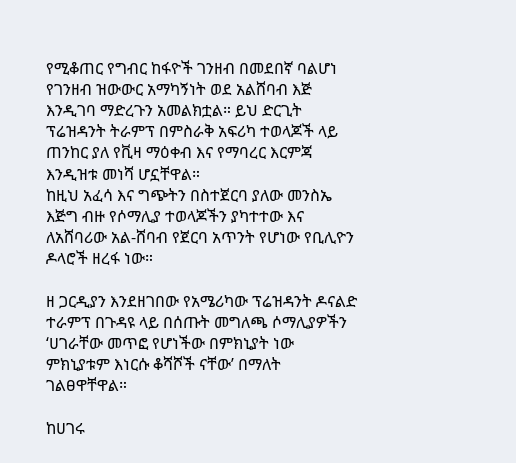የሚቆጠር የግብር ከፋዮች ገንዘብ በመደበኛ ባልሆነ የገንዘብ ዝውውር አማካኝነት ወደ አልሸባብ እጅ እንዲገባ ማድረጉን አመልክቷል። ይህ ድርጊት ፕሬዝዳንት ትራምፕ በምስራቅ አፍሪካ ተወላጆች ላይ ጠንከር ያለ የቪዛ ማዕቀብ እና የማባረር እርምጃ እንዲዝቱ መነሻ ሆኗቸዋል።
ከዚህ አፈሳ እና ግጭትን በስተጀርባ ያለው መንስኤ እጅግ ብዙ የሶማሊያ ተወላጆችን ያካተተው እና ለአሸባሪው አል-ሸባብ የጀርባ አጥንት የሆነው የቢሊዮን ዶላሮች ዘረፋ ነው።

ዘ ጋርዲያን እንደዘገበው የአሜሪካው ፕሬዝዳንት ዶናልድ ተራምፕ በጉዳዩ ላይ በሰጡት መግለጫ ሶማሊያዎችን ‘ሀገራቸው መጥፎ የሆነችው በምክኒያት ነው ምክኒያቱም እነርሱ ቆሻሾች ናቸው’ በማለት ገልፀዋቸዋል።

ከሀገሩ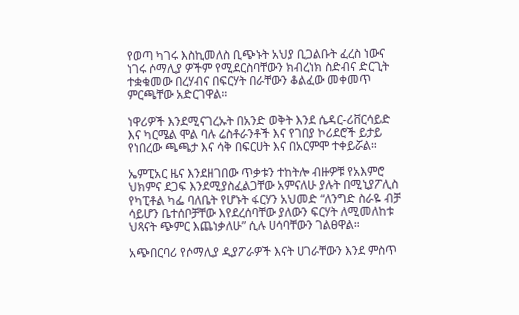የወጣ ካገሩ እስኪመለስ ቢጭኑት አህያ ቢጋልቡት ፈረስ ነውና ነገሩ ሶማሊያ ዎችም የሚደርስባቸውን ክብረነክ ስድብና ድርጊት ተቋቁመው በረሃብና በፍርሃት በራቸውን ቆልፈው መቀመጥ ምርጫቸው አድርገዋል።

ነዋሪዎች እንደሚናገረኡት በአንድ ወቅት እንደ ሴዳር-ሪቨርሳይድ እና ካርሜል ሞል ባሉ ሬስቶራንቶች እና የገበያ ኮሪደሮች ይታይ የነበረው ጫጫታ እና ሳቅ በፍርሀት እና በአርምሞ ተቀይሯል።

ኤምፒአር ዜና እንደዘገበው ጥቃቱን ተከትሎ ብዙዎቹ የአእምሮ ህክምና ደጋፍ እንደሚያስፈልጋቸው አምናለሁ ያሉት በሚኒያፖሊስ የካፒቶል ካፌ ባለቤት የሆኑት ፋርሃን አህመድ “ለንግድ ስራዬ ብቻ ሳይሆን ቤተሰቦቻቸው እየደረሰባቸው ያለውን ፍርሃት ለሚመለከቱ ህጻናት ጭምር እጨነቃለሁ” ሲሉ ሀሳባቸውን ገልፀዋል።

አጭበርባሪ የሶማሊያ ዲያፖራዎች እናት ሀገራቸውን እንደ ምስጥ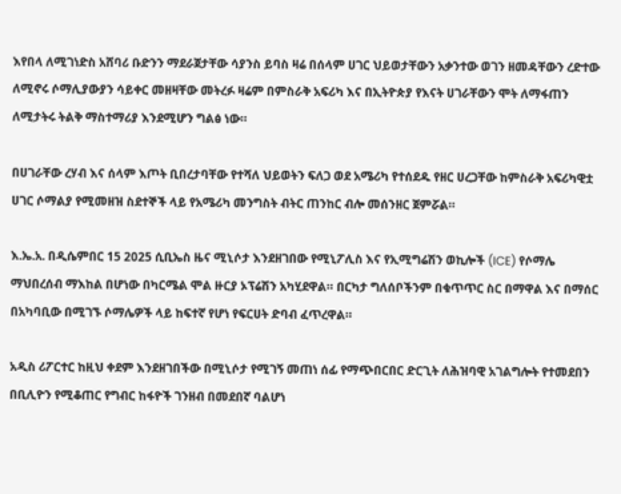እየበላ ለሚገነድስ አሸባሪ ቡድንን ማደራጀታቸው ሳያንስ ይባስ ዛሬ በሰላም ሀገር ህይወታቸውን አቃንተው ወገን ዘመዳቸውን ረድተው ለሚኖሩ ሶማሊያውያን ሳይቀር መዘዛቸው መትረፉ ዛሬም በምስራቅ አፍሪካ እና በኢትዮጵያ የእናት ሀገራቸውን ሞት ለማፋጠን ለሚታትሩ ትልቅ ማስተማሪያ እንደሚሆን ግልፅ ነው።

በሀገራቸው ረሃብ እና ሰላም እጦት ቢበረታባቸው የተሻለ ህይወትን ፍለጋ ወደ አሜሪካ የተሰደዱ የዘር ሀረጋቸው ከምስራቅ አፍሪካዊቷ ሀገር ሶማልያ የሚመዘዝ ስደተኞች ላይ የአሜሪካ መንግስት ብትር ጠንከር ብሎ መሰንዘር ጀምሯል።

እ.ኤ.አ. በዲሴምበር 15 2025 ሲቢኤስ ዜና ሚኒሶታ እንደዘገበው የሚኒፖሊስ እና የኢሚግሬሽን ወኪሎች (ICE) የሶማሌ ማህበረሰብ ማእከል በሆነው በካርሜል ሞል ዙርያ ኦፕሬሽን አካሂደዋል። በርካታ ግለሰቦችንም በቁጥጥር ስር በማዋል እና በማሰር በአካባቢው በሚገኙ ሶማሌዎች ላይ ከፍተኛ የሆነ የፍርሀት ድባብ ፈጥረዋል።

አዲስ ሪፖርተር ከዚህ ቀደም እንደዘገበችው በሚኒሶታ የሚገኝ መጠነ ሰፊ የማጭበርበር ድርጊት ለሕዝባዊ አገልግሎት የተመደበን በቢሊዮን የሚቆጠር የግብር ከፋዮች ገንዘብ በመደበኛ ባልሆነ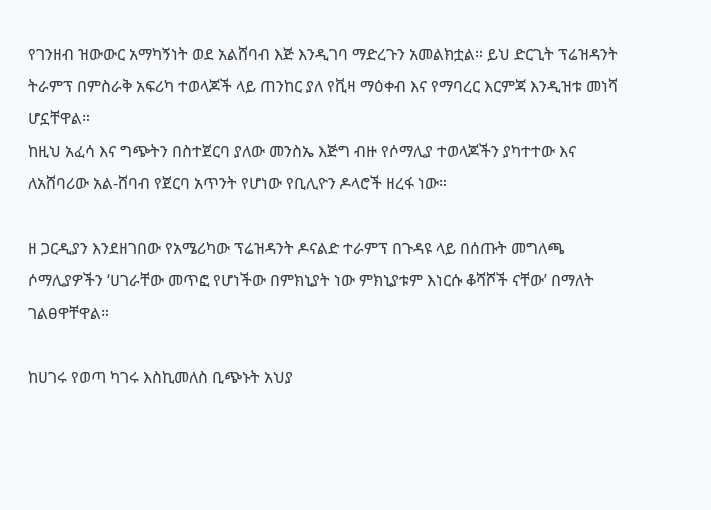የገንዘብ ዝውውር አማካኝነት ወደ አልሸባብ እጅ እንዲገባ ማድረጉን አመልክቷል። ይህ ድርጊት ፕሬዝዳንት ትራምፕ በምስራቅ አፍሪካ ተወላጆች ላይ ጠንከር ያለ የቪዛ ማዕቀብ እና የማባረር እርምጃ እንዲዝቱ መነሻ ሆኗቸዋል።
ከዚህ አፈሳ እና ግጭትን በስተጀርባ ያለው መንስኤ እጅግ ብዙ የሶማሊያ ተወላጆችን ያካተተው እና ለአሸባሪው አል-ሸባብ የጀርባ አጥንት የሆነው የቢሊዮን ዶላሮች ዘረፋ ነው።

ዘ ጋርዲያን እንደዘገበው የአሜሪካው ፕሬዝዳንት ዶናልድ ተራምፕ በጉዳዩ ላይ በሰጡት መግለጫ ሶማሊያዎችን ‘ሀገራቸው መጥፎ የሆነችው በምክኒያት ነው ምክኒያቱም እነርሱ ቆሻሾች ናቸው’ በማለት ገልፀዋቸዋል።

ከሀገሩ የወጣ ካገሩ እስኪመለስ ቢጭኑት አህያ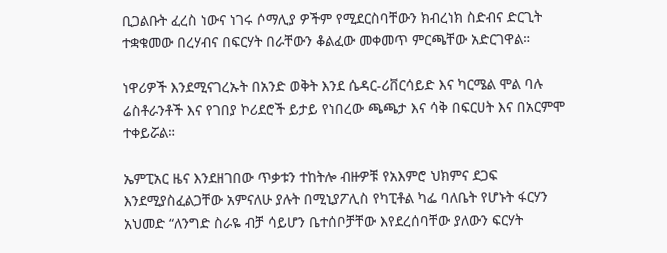ቢጋልቡት ፈረስ ነውና ነገሩ ሶማሊያ ዎችም የሚደርስባቸውን ክብረነክ ስድብና ድርጊት ተቋቁመው በረሃብና በፍርሃት በራቸውን ቆልፈው መቀመጥ ምርጫቸው አድርገዋል።

ነዋሪዎች እንደሚናገረኡት በአንድ ወቅት እንደ ሴዳር-ሪቨርሳይድ እና ካርሜል ሞል ባሉ ሬስቶራንቶች እና የገበያ ኮሪደሮች ይታይ የነበረው ጫጫታ እና ሳቅ በፍርሀት እና በአርምሞ ተቀይሯል።

ኤምፒአር ዜና እንደዘገበው ጥቃቱን ተከትሎ ብዙዎቹ የአእምሮ ህክምና ደጋፍ እንደሚያስፈልጋቸው አምናለሁ ያሉት በሚኒያፖሊስ የካፒቶል ካፌ ባለቤት የሆኑት ፋርሃን አህመድ “ለንግድ ስራዬ ብቻ ሳይሆን ቤተሰቦቻቸው እየደረሰባቸው ያለውን ፍርሃት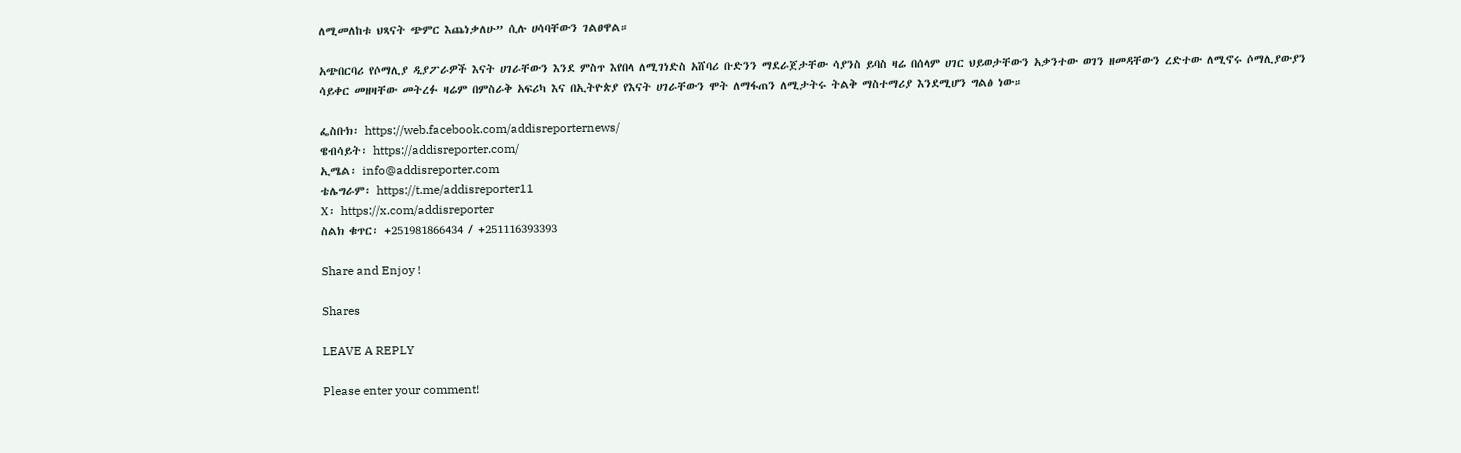ለሚመለከቱ ህጻናት ጭምር እጨነቃለሁ” ሲሉ ሀሳባቸውን ገልፀዋል።

አጭበርባሪ የሶማሊያ ዲያፖራዎች እናት ሀገራቸውን እንደ ምስጥ እየበላ ለሚገነድስ አሸባሪ ቡድንን ማደራጀታቸው ሳያንስ ይባስ ዛሬ በሰላም ሀገር ህይወታቸውን አቃንተው ወገን ዘመዳቸውን ረድተው ለሚኖሩ ሶማሊያውያን ሳይቀር መዘዛቸው መትረፉ ዛሬም በምስራቅ አፍሪካ እና በኢትዮጵያ የእናት ሀገራቸውን ሞት ለማፋጠን ለሚታትሩ ትልቅ ማስተማሪያ እንደሚሆን ግልፅ ነው።

ፌስቡክ፡ https://web.facebook.com/addisreporternews/
ዌብሳይት፡ https://addisreporter.com/
ኢሜል፡ info@addisreporter.com
ቴሌግራም፡ https://t.me/addisreporter11
X፡ https://x.com/addisreporter
ስልክ ቁጥር፡ +251981866434 / +251116393393

Share and Enjoy !

Shares

LEAVE A REPLY

Please enter your comment!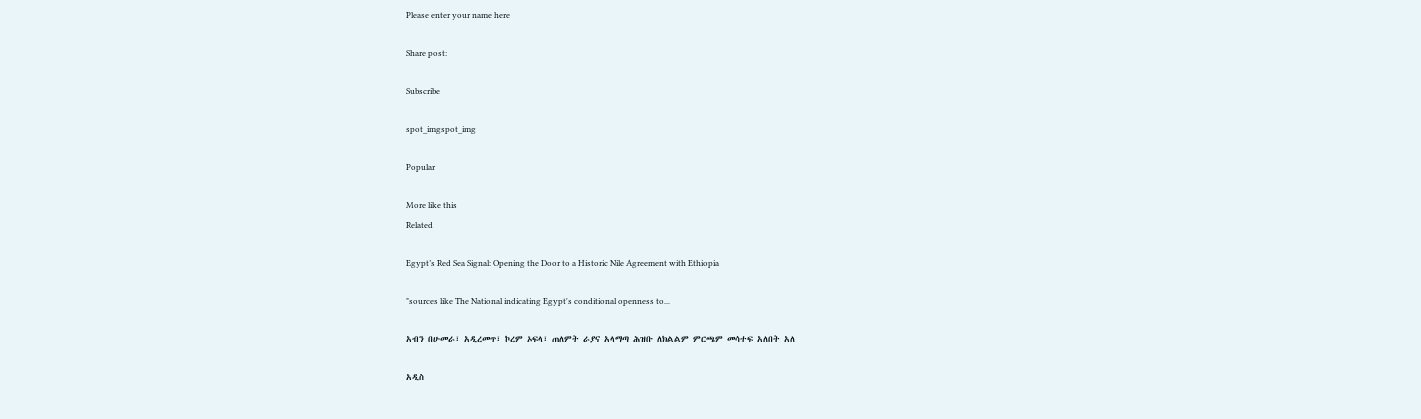Please enter your name here

Share post:

Subscribe

spot_imgspot_img

Popular

More like this
Related

Egypt’s Red Sea Signal: Opening the Door to a Historic Nile Agreement with Ethiopia

"sources like The National indicating Egypt's conditional openness to...

አብን በሁመራ፣ አዲረመጥ፣ ኮረም ኦፍላ፣ ጠለምት ራያና አላማጣ ሕዝቡ ለክልልም ምርጫም መሳተፍ አለበት አለ

አዲስ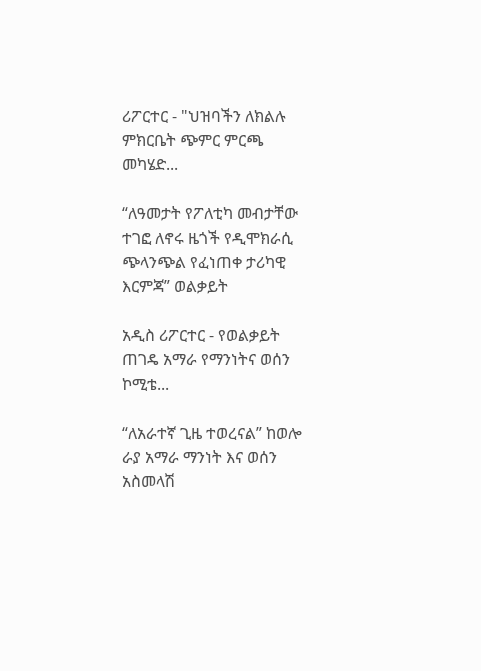ሪፖርተር - "ህዝባችን ለክልሉ ምክርቤት ጭምር ምርጫ መካሄድ...

“ለዓመታት የፖለቲካ መብታቸው ተገፎ ለኖሩ ዜጎች የዲሞክራሲ ጭላንጭል የፈነጠቀ ታሪካዊ እርምጃ” ወልቃይት

አዲስ ሪፖርተር - የወልቃይት ጠገዴ አማራ የማንነትና ወሰን ኮሚቴ...

“ለአራተኛ ጊዜ ተወረናል” ከወሎ ራያ አማራ ማንነት እና ወሰን አስመላሽ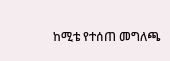ከሚቴ የተሰጠ መግለጫ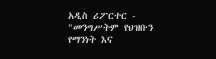አዲስ ሪፖርተር - "መንግሥትም የህዝቡን የማንነት እና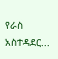የራስ አስተዳደር...